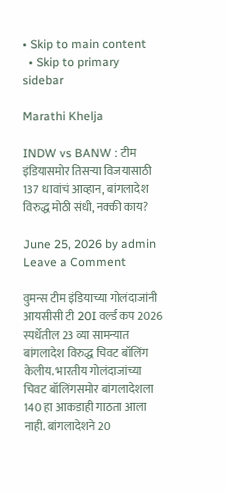• Skip to main content
  • Skip to primary sidebar

Marathi Khelja

INDW vs BANW : टीम इंडियासमोर तिसऱ्या विजयासाठी 137 धावांचं आव्हान, बांगलादेश विरुद्ध मोठी संधी, नक्की काय?

June 25, 2026 by admin Leave a Comment

वुमन्स टीम इंडियाच्या गोलंदाजांनी आयसीसी टी 20I वर्ल्ड कप 2026 स्पर्धेतील 23 व्या सामन्यात बांगलादेश विरुद्ध चिवट बॉलिंग केलीय. भारतीय गोलंदाजांच्या चिवट बॉलिंगसमोर बांगलादेशला 140 हा आकडाही गाठता आला नाही. बांगलादेशने 20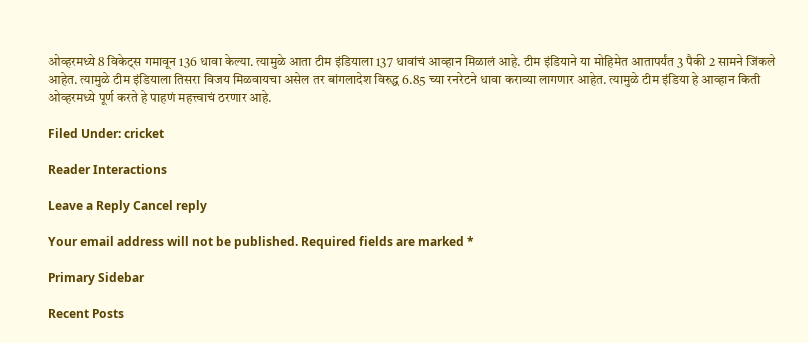ओव्हरमध्ये 8 विकेट्स गमावून 136 धावा केल्या. त्यामुळे आता टीम इंडियाला 137 धावांचं आव्हान मिळालं आहे. टीम इंडियाने या मोहिमेत आतापर्यंत 3 पैकी 2 सामने जिंकले आहेत. त्यामुळे टीम इंडियाला तिसरा विजय मिळवायचा असेल तर बांगलादेश विरुद्ध 6.85 च्या रनरेटने धावा कराव्या लागणार आहेत. त्यामुळे टीम इंडिया हे आव्हान किती ओव्हरमध्ये पूर्ण करते हे पाहणं महत्त्वाचं ठरणार आहे.

Filed Under: cricket

Reader Interactions

Leave a Reply Cancel reply

Your email address will not be published. Required fields are marked *

Primary Sidebar

Recent Posts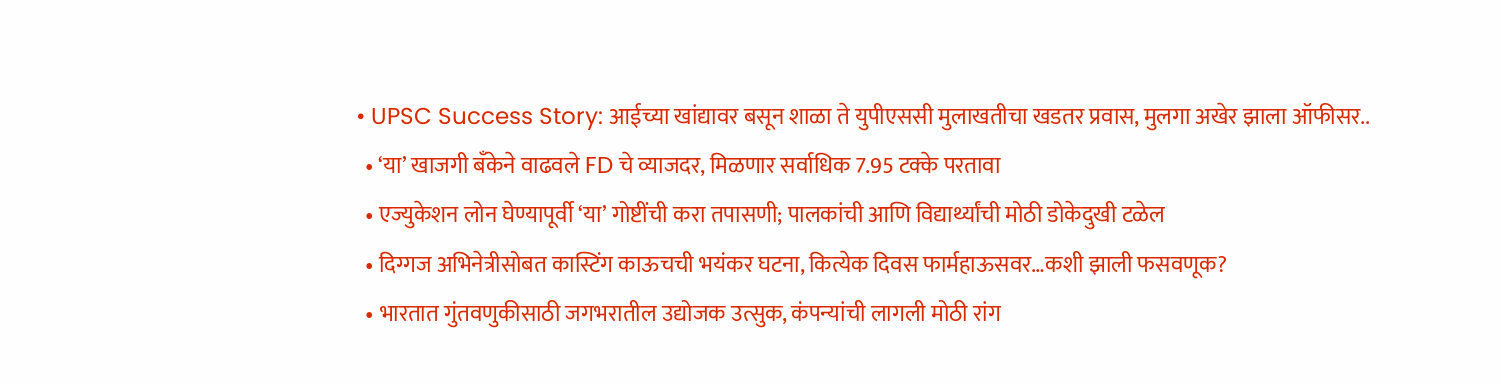• UPSC Success Story: आईच्या खांद्यावर बसून शाळा ते युपीएससी मुलाखतीचा खडतर प्रवास, मुलगा अखेर झाला ऑफीसर..
  • ‘या’ खाजगी बँकेने वाढवले FD चे व्याजदर, मिळणार सर्वाधिक 7.95 टक्के परतावा
  • एज्युकेशन लोन घेण्यापूर्वी ‘या’ गोष्टींची करा तपासणी; पालकांची आणि विद्यार्थ्यांची मोठी डोकेदुखी टळेल
  • दिग्गज अभिनेत्रीसोबत कास्टिंग काऊचची भयंकर घटना, कित्येक दिवस फार्महाऊसवर…कशी झाली फसवणूक?
  • भारतात गुंतवणुकीसाठी जगभरातील उद्योजक उत्सुक, कंपन्यांची लागली मोठी रांग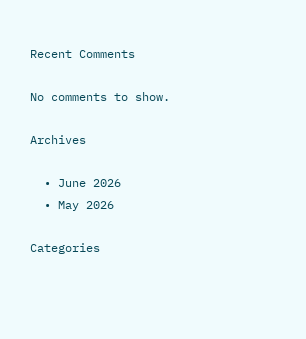Recent Comments

No comments to show.

Archives

  • June 2026
  • May 2026

Categories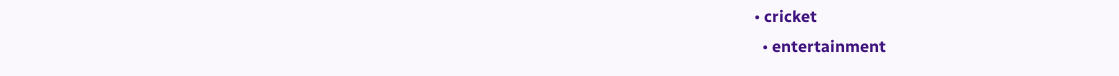• cricket
  • entertainment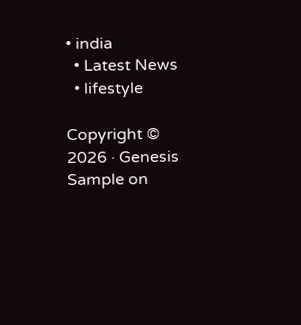• india
  • Latest News
  • lifestyle

Copyright © 2026 · Genesis Sample on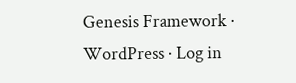Genesis Framework · WordPress · Log in